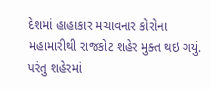દેશમાં હાહાકાર મચાવનાર કોરોના મહામારીથી રાજકોટ શહેર મુક્ત થઇ ગયું.
પરંતુ શહેરમાં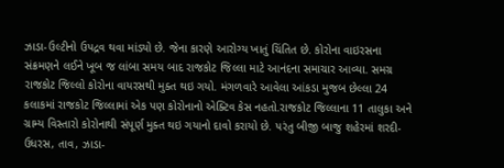ઝાડા-ઉલ્ટીનો ઉપદ્રવ થવા માંડ્યો છે. જેના કારણે આરોગ્ય ખાતું ચિંતિત છે. કોરોના વાઇરસના સંક્રમણને લઈને ખૂબ જ લાંબા સમય બાદ રાજકોટ જિલ્લા માટે આનંદના સમાચાર આવ્યા. સમગ્ર રાજકોટ જિલ્લો કોરોના વાયરસથી મુક્ત થઇ ગયો. મંગળવારે આવેલા આંકડા મુજબ છેલ્લા 24 કલાકમાં રાજકોટ જિલ્લામાં એક પણ કોરોનાનો એક્ટિવ કેસ નહતો.રાજકોટ જિલ્લાના 11 તાલુકા અને ગ્રામ્ય વિસ્તારો કોરોનાથી સંપૂર્ણ મુક્ત થઇ ગયાનો દાવો કરાયો છે. પરંતુ બીજી બાજુ શહેરમાં શરદી-ઉધરસ, તાવ, ઝાડા-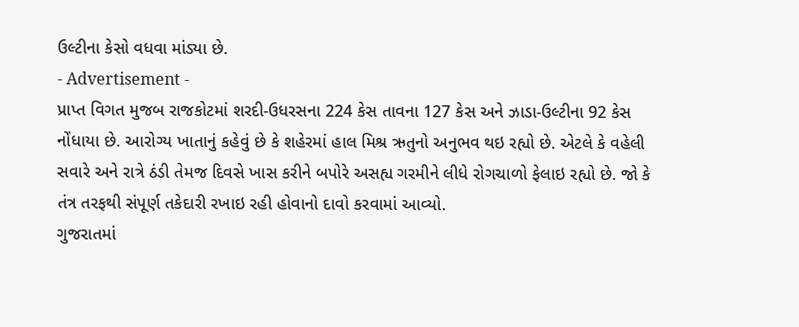ઉલ્ટીના કેસો વધવા માંડ્યા છે.
- Advertisement -
પ્રાપ્ત વિગત મુજબ રાજકોટમાં શરદી-ઉધરસના 224 કેસ તાવના 127 કેસ અને ઝાડા-ઉલ્ટીના 92 કેસ નોંધાયા છે. આરોગ્ય ખાતાનું કહેવું છે કે શહેરમાં હાલ મિશ્ર ઋતુનો અનુભવ થઇ રહ્યો છે. એટલે કે વહેલી સવારે અને રાત્રે ઠંડી તેમજ દિવસે ખાસ કરીને બપોરે અસહ્ય ગરમીને લીધે રોગચાળો ફેલાઇ રહ્યો છે. જો કે તંત્ર તરફથી સંપૂર્ણ તકેદારી રખાઇ રહી હોવાનો દાવો કરવામાં આવ્યો.
ગુજરાતમાં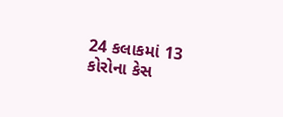24 કલાકમાં 13 કોરોના કેસ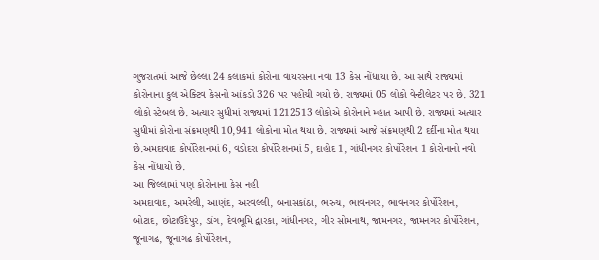ગુજરાતમાં આજે છેલ્લા 24 કલાકમાં કોરોના વાયરસના નવા 13 કેસ નોંધાયા છે. આ સાથે રાજ્યમાં કોરોનાના કુલ એક્ટિવ કેસનો આંકડો 326 પર પહોંચી ગયો છે. રાજ્યમાં 05 લોકો વેન્ટીલેટર પર છે. 321 લોકો સ્ટેબલ છે. અત્યાર સુધીમાં રાજ્યમાં 1212513 લોકોએ કોરોનાને મ્હાત આપી છે. રાજ્યમાં અત્યાર સુધીમાં કોરોના સંક્રમણથી 10,941 લોકોના મોત થયા છે. રાજ્યમાં આજે સંક્રમણથી 2 દર્દીના મોત થયા છે.અમદાવાદ કોર્પોરેશનમાં 6, વડોદરા કોર્પોરેશનમાં 5, દાહોદ 1, ગાંધીનગર કોર્પોરેશન 1 કોરોનાનો નવો કેસ નોંધાયો છે.
આ જિલ્લામાં પણ કોરોનાના કેસ નહી
અમદાવાદ, અમરેલી, આણંદ, અરવલ્લી, બનાસકાંઠા, ભરુચ, ભાવનગર, ભાવનગર કોર્પોરેશન, બોટાદ, છોટાઉદેપુર, ડાંગ, દેવભૂમિ દ્વારકા, ગાંધીનગર, ગીર સોમનાથ, જામનગર, જામનગર કોર્પોરેશન, જૂનાગઢ, જૂનાગઢ કોર્પોરેશન,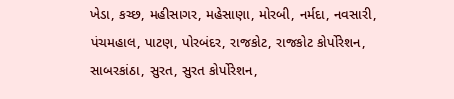ખેડા, કચ્છ, મહીસાગર, મહેસાણા, મોરબી, નર્મદા, નવસારી, પંચમહાલ, પાટણ, પોરબંદર, રાજકોટ, રાજકોટ કોર્પોરેશન, સાબરકાંઠા, સુરત, સુરત કોર્પોરેશન,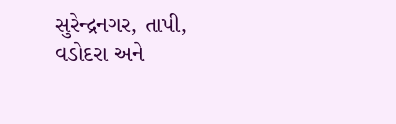સુરેન્દ્રનગર, તાપી, વડોદરા અને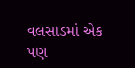વલસાડમાં એક પણ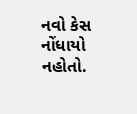નવો કેસ નોંધાયો નહોતો.